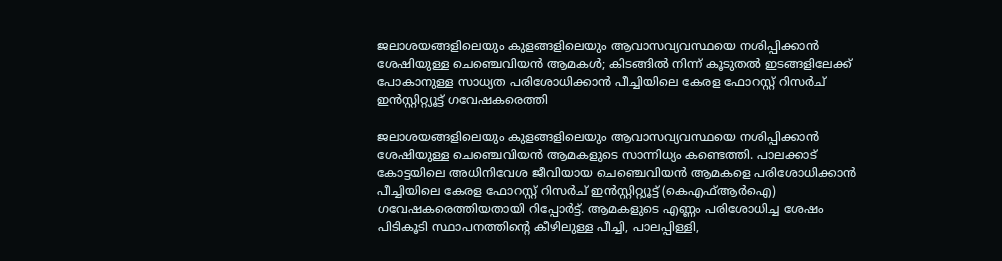ജലാശയങ്ങളിലെയും കുളങ്ങളിലെയും ആവാസവ്യവസ്ഥയെ നശിപ്പിക്കാൻ ശേഷിയുള്ള ചെഞ്ചെവിയൻ ആമകൾ; കിടങ്ങിൽ നിന്ന് കൂടുതൽ ഇടങ്ങളിലേക്ക് പോകാനുള്ള സാധ്യത പരിശോധിക്കാൻ പീച്ചിയിലെ കേരള ഫോറസ്റ്റ് റിസർച് ഇൻസ്റ്റിറ്റ്യൂട്ട് ഗവേഷകരെത്തി

ജലാശയങ്ങളിലെയും കുളങ്ങളിലെയും ആവാസവ്യവസ്ഥയെ നശിപ്പിക്കാൻ ശേഷിയുള്ള ചെഞ്ചെവിയൻ ആമകളുടെ സാന്നിധ്യം കണ്ടെത്തി. പാലക്കാട് കോട്ടയിലെ അധിനിവേശ ജീവിയായ ചെഞ്ചെവിയൻ ആമകളെ പരിശോധിക്കാൻ പീച്ചിയിലെ കേരള ഫോറസ്റ്റ് റിസർച് ഇൻസ്റ്റിറ്റ്യൂട്ട് (കെഎഫ്ആർഐ) ഗവേഷകരെത്തിയതായി റിപ്പോർട്ട്. ആമകളുടെ എണ്ണം പരിശോധിച്ച ശേഷം പിടികൂടി സ്ഥാപനത്തിന്റെ കീഴിലുള്ള പീച്ചി, പാലപ്പിള്ളി,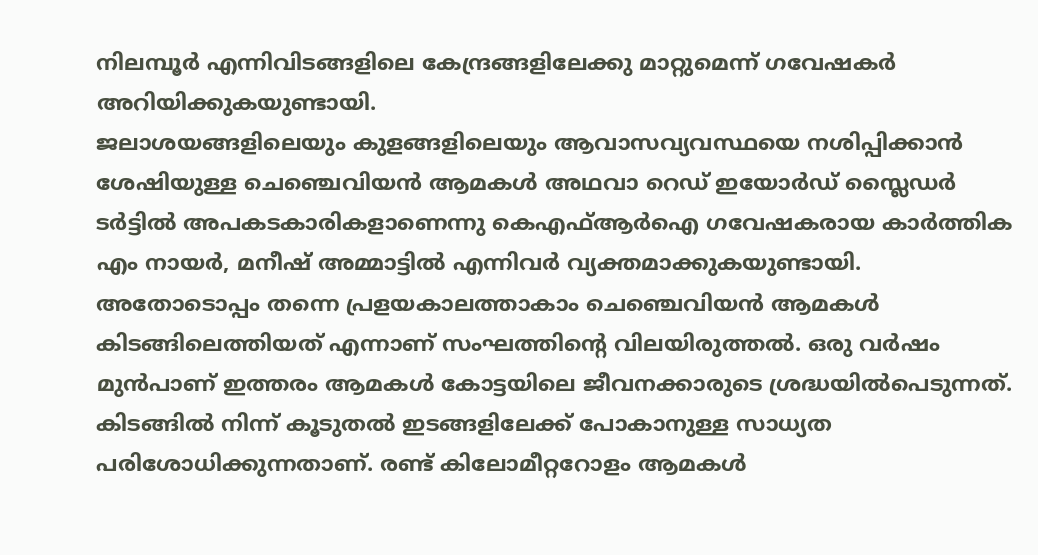നിലമ്പൂർ എന്നിവിടങ്ങളിലെ കേന്ദ്രങ്ങളിലേക്കു മാറ്റുമെന്ന് ഗവേഷകർ അറിയിക്കുകയുണ്ടായി.
ജലാശയങ്ങളിലെയും കുളങ്ങളിലെയും ആവാസവ്യവസ്ഥയെ നശിപ്പിക്കാൻ ശേഷിയുള്ള ചെഞ്ചെവിയൻ ആമകൾ അഥവാ റെഡ് ഇയോർഡ് സ്ലൈഡർ ടർട്ടിൽ അപകടകാരികളാണെന്നു കെഎഫ്ആർഐ ഗവേഷകരായ കാർത്തിക എം നായർ, മനീഷ് അമ്മാട്ടിൽ എന്നിവർ വ്യക്തമാക്കുകയുണ്ടായി.
അതോടൊപ്പം തന്നെ പ്രളയകാലത്താകാം ചെഞ്ചെവിയൻ ആമകൾ കിടങ്ങിലെത്തിയത് എന്നാണ് സംഘത്തിന്റെ വിലയിരുത്തൽ. ഒരു വർഷം മുൻപാണ് ഇത്തരം ആമകൾ കോട്ടയിലെ ജീവനക്കാരുടെ ശ്രദ്ധയിൽപെടുന്നത്. കിടങ്ങിൽ നിന്ന് കൂടുതൽ ഇടങ്ങളിലേക്ക് പോകാനുള്ള സാധ്യത പരിശോധിക്കുന്നതാണ്. രണ്ട് കിലോമീറ്ററോളം ആമകൾ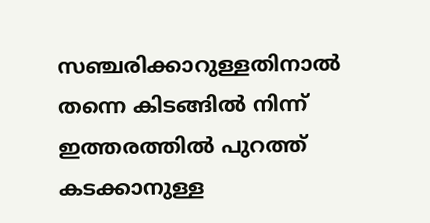സഞ്ചരിക്കാറുള്ളതിനാൽ തന്നെ കിടങ്ങിൽ നിന്ന് ഇത്തരത്തിൽ പുറത്ത് കടക്കാനുള്ള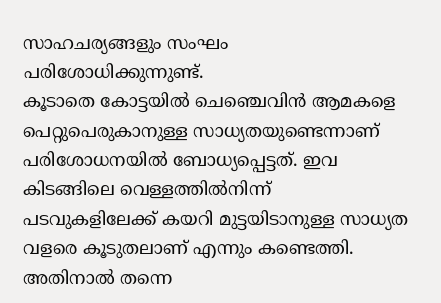സാഹചര്യങ്ങളും സംഘം പരിശോധിക്കുന്നുണ്ട്.
കൂടാതെ കോട്ടയിൽ ചെഞ്ചെവിൻ ആമകളെ പെറ്റുപെരുകാനുള്ള സാധ്യതയുണ്ടെന്നാണ് പരിശോധനയിൽ ബോധ്യപ്പെട്ടത്. ഇവ കിടങ്ങിലെ വെള്ളത്തിൽനിന്ന് പടവുകളിലേക്ക് കയറി മുട്ടയിടാനുള്ള സാധ്യത വളരെ കൂടുതലാണ് എന്നും കണ്ടെത്തി. അതിനാൽ തന്നെ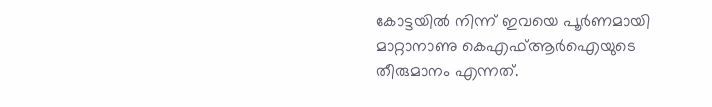കോട്ടയിൽ നിന്ന് ഇവയെ പൂർണമായി മാറ്റാനാണു കെഎഫ്ആർഐയുടെ തീരുമാനം എന്നത്.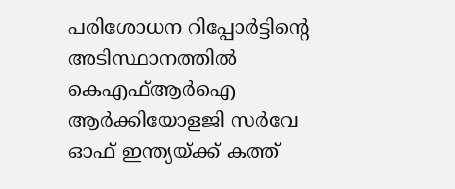പരിശോധന റിപ്പോർട്ടിന്റെ അടിസ്ഥാനത്തിൽ കെഎഫ്ആർഐ ആർക്കിയോളജി സർവേ ഓഫ് ഇന്ത്യയ്ക്ക് കത്ത്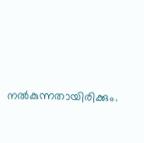നൽകുന്നതായിരിക്കും.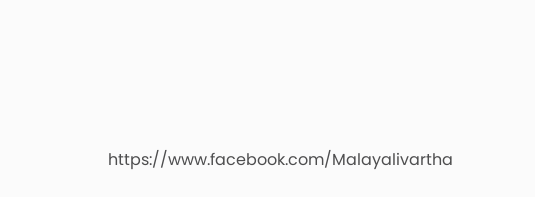https://www.facebook.com/Malayalivartha